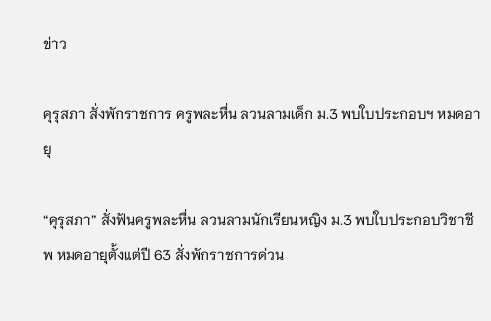ข่าว

คุรุสภา สั่งพักราชการ ครูพละหื่น ลวนลามเด็ก ม.3 พบใบประกอบฯ หมดอายุ

“คุรุสภา” สั่งฟันครูพละหื่น ลวนลามนักเรียนหญิง ม.3 พบใบประกอบวิชาชีพ หมดอายุตั้งแต่ปี 63 สั่งพักราชการด่วน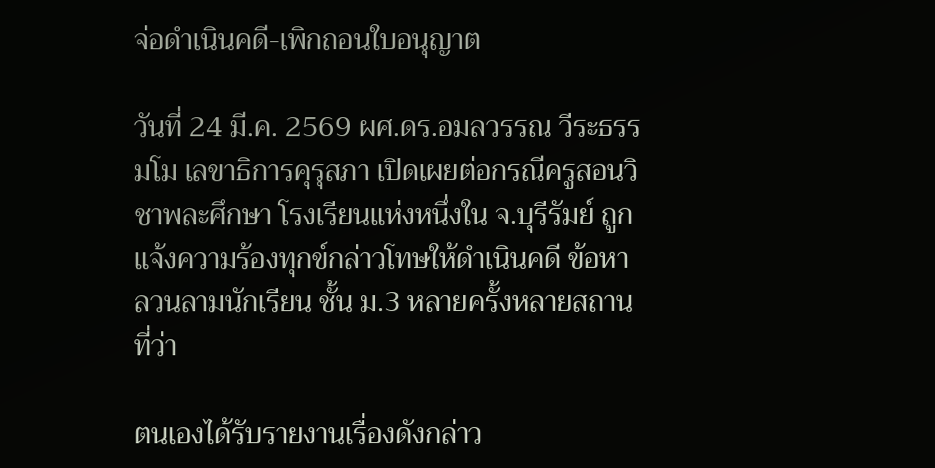จ่อดำเนินคดี-เพิกถอนใบอนุญาต

วันที่ 24 มี.ค. 2569 ผศ.ดร.อมลวรรณ วีระธรรมโม เลขาธิการคุรุสภา เปิดเผยต่อกรณีครูสอนวิชาพละศึกษา โรงเรียนแห่งหนึ่งใน จ.บุรีรัมย์ ถูกแจ้งความร้องทุกข์กล่าวโทษให้ดำเนินคดี ข้อหาลวนลามนักเรียน ชั้น ม.3 หลายครั้งหลายสถานที่ว่า

ตนเองได้รับรายงานเรื่องดังกล่าว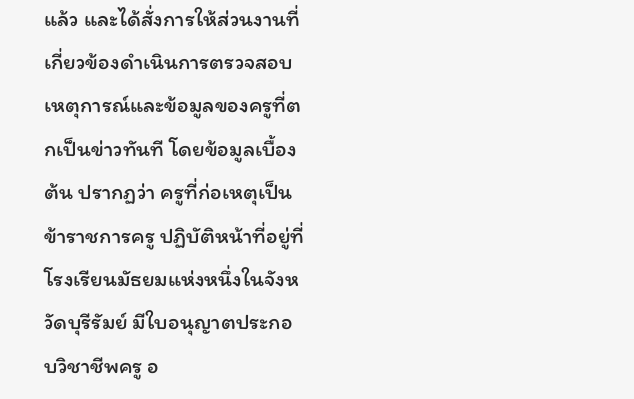แล้ว และได้สั่งการให้ส่วนงานที่เกี่ยวข้องดำเนินการตรวจสอบเหตุการณ์และข้อมูลของครูที่ตกเป็นข่าวทันที โดยข้อมูลเบื้องต้น ปรากฏว่า ครูที่ก่อเหตุเป็นข้าราชการครู ปฏิบัติหน้าที่อยู่ที่โรงเรียนมัธยมแห่งหนึ่งในจังหวัดบุรีรัมย์ มีใบอนุญาตประกอบวิชาชีพครู อ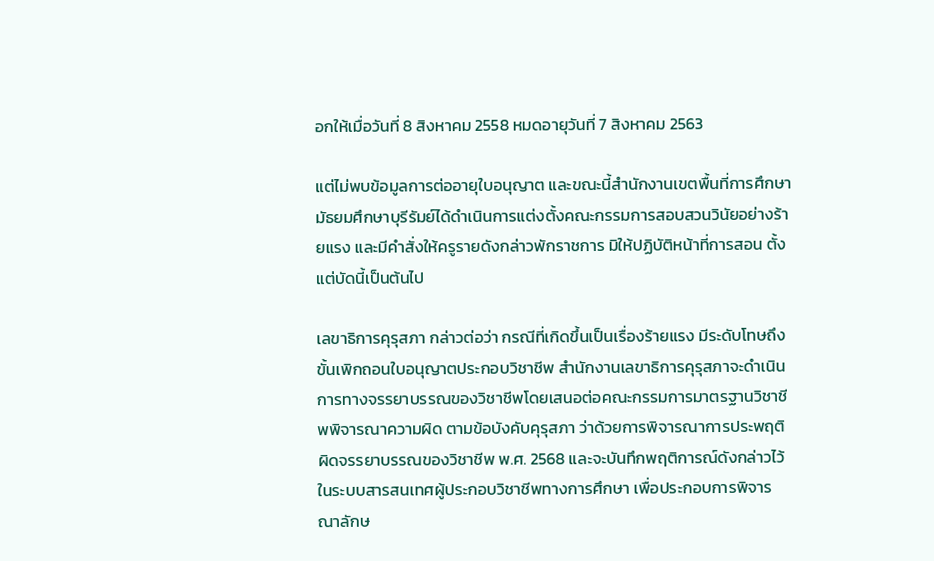อกให้เมื่อวันที่ 8 สิงหาคม 2558 หมดอายุวันที่ 7 สิงหาคม 2563

แต่ไม่พบข้อมูลการต่ออายุใบอนุญาต และขณะนี้สำนักงานเขตพื้นที่การศึกษามัธยมศึกษาบุรีรัมย์ได้ดำเนินการแต่งตั้งคณะกรรมการสอบสวนวินัยอย่างร้ายแรง และมีคำสั่งให้ครูรายดังกล่าวพักราชการ มิให้ปฏิบัติหน้าที่การสอน ตั้งแต่บัดนี้เป็นต้นไป

เลขาธิการคุรุสภา กล่าวต่อว่า กรณีที่เกิดขึ้นเป็นเรื่องร้ายแรง มีระดับโทษถึงขั้นเพิกถอนใบอนุญาตประกอบวิชาชีพ สำนักงานเลขาธิการคุรุสภาจะดำเนินการทางจรรยาบรรณของวิชาชีพโดยเสนอต่อคณะกรรมการมาตรฐานวิชาชีพพิจารณาความผิด ตามข้อบังคับคุรุสภา ว่าด้วยการพิจารณาการประพฤติผิดจรรยาบรรณของวิชาชีพ พ.ศ. 2568 และจะบันทึกพฤติการณ์ดังกล่าวไว้ในระบบสารสนเทศผู้ประกอบวิชาชีพทางการศึกษา เพื่อประกอบการพิจารณาลักษ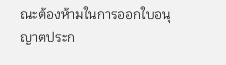ณะต้องห้ามในการออกใบอนุญาตประก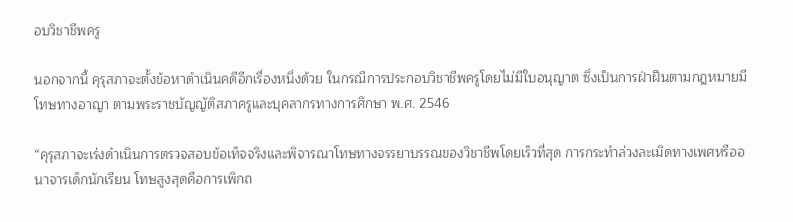อบวิชาชีพครู

นอกจากนี้ คุรุสภาจะตั้งข้อหาดำเนินคดีอีกเรื่องหนึ่งด้วย ในกรณีการประกอบวิชาชีพครูโดยไม่มีใบอนุญาต ซึ่งเป็นการฝ่าฝืนตามกฎหมายมีโทษทางอาญา ตามพระราชบัญญัติสภาครูและบุคลากรทางการศึกษา พ.ศ. 2546

“คุรุสภาจะเร่งดำเนินการตรวจสอบข้อเท็จจริงและพิจารณาโทษทางจรรยาบรรณของวิชาชีพโดยเร็วที่สุด การกระทำล่วงละเมิดทางเพศหรืออนาจารเด็กนักเรียน โทษสูงสุดคือการเพิกถ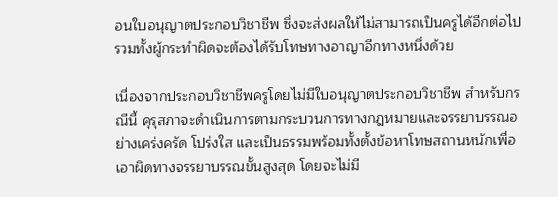อนใบอนุญาตประกอบวิชาชีพ ซึ่งจะส่งผลให้ไม่สามารถเป็นครูได้อีกต่อไป รวมทั้งผู้กระทำผิดจะต้องได้รับโทษทางอาญาอีกทางหนึ่งด้วย

เนื่องจากประกอบวิชาชีพครูโดยไม่มีใบอนุญาตประกอบวิชาชีพ สำหรับกรณีนี้ คุรุสภาจะดำเนินการตามกระบวนการทางกฎหมายและจรรยาบรรณอย่างเคร่งครัด โปร่งใส และเป็นธรรมพร้อมทั้งตั้งข้อหาโทษสถานหนักเพื่อเอาผิดทางจรรยาบรรณขั้นสูงสุด โดยจะไม่มี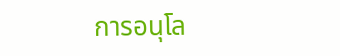การอนุโล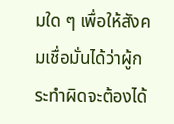มใด ๆ เพื่อให้สังคมเชื่อมั่นได้ว่าผู้กระทำผิดจะต้องได้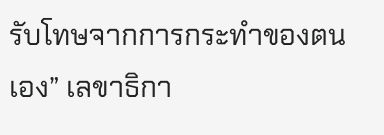รับโทษจากการกระทำของตนเอง” เลขาธิกา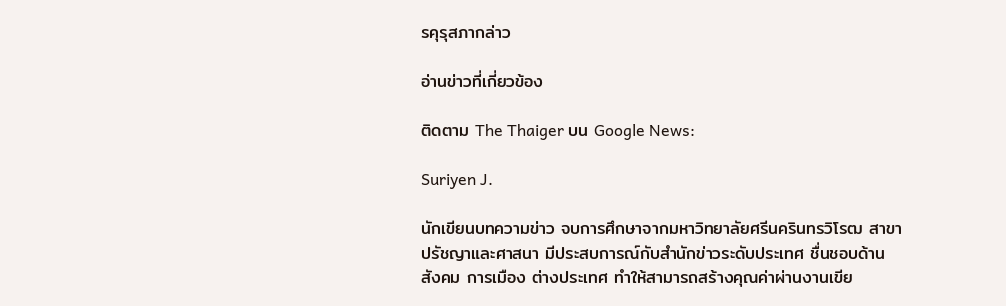รคุรุสภากล่าว

อ่านข่าวที่เกี่ยวข้อง

ติดตาม The Thaiger บน Google News:

Suriyen J.

นักเขียนบทความข่าว จบการศึกษาจากมหาวิทยาลัยศรีนครินทรวิโรฒ สาขาปรัชญาและศาสนา มีประสบการณ์กับสำนักข่าวระดับประเทศ ชื่นชอบด้านสังคม การเมือง ต่างประเทศ ทำให้สามารถสร้างคุณค่าผ่านงานเขีย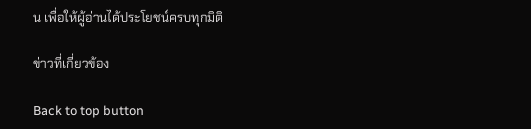น เพื่อให้ผู้อ่านได้ประโยชน์ครบทุกมิติ

ข่าวที่เกี่ยวข้อง

Back to top button